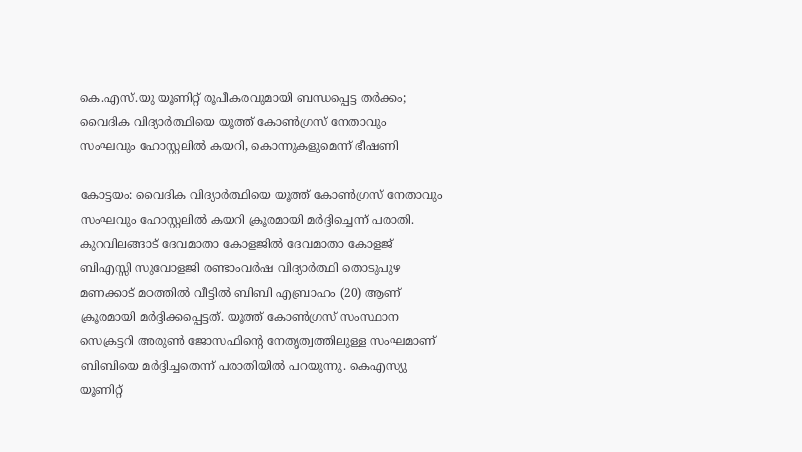കെ.എസ്.യു യൂണിറ്റ് രൂപീകരവുമായി ബന്ധപ്പെട്ട തര്‍ക്കം; വൈദിക വിദ്യാര്‍ത്ഥിയെ യൂത്ത് കോണ്‍ഗ്രസ് നേതാവും സംഘവും ഹോസ്റ്റലില്‍ കയറി, കൊന്നുകളുമെന്ന് ഭീഷണി

കോട്ടയം: വൈദിക വിദ്യാര്‍ത്ഥിയെ യൂത്ത് കോണ്‍ഗ്രസ് നേതാവും സംഘവും ഹോസ്റ്റലില്‍ കയറി ക്രൂരമായി മര്‍ദ്ദിച്ചെന്ന് പരാതി. കുറവിലങ്ങാട് ദേവമാതാ കോളജില്‍ ദേവമാതാ കോളജ് ബിഎസ്സി സുവോളജി രണ്ടാംവര്‍ഷ വിദ്യാര്‍ത്ഥി തൊടുപുഴ മണക്കാട് മഠത്തില്‍ വീട്ടില്‍ ബിബി എബ്രാഹം (20) ആണ് ക്രൂരമായി മര്‍ദ്ദിക്കപ്പെട്ടത്. യൂത്ത് കോണ്‍ഗ്രസ് സംസ്ഥാന സെക്രട്ടറി അരുണ്‍ ജോസഫിന്റെ നേതൃത്വത്തിലുള്ള സംഘമാണ് ബിബിയെ മര്‍ദ്ദിച്ചതെന്ന് പരാതിയില്‍ പറയുന്നു. കെഎസ്യു യൂണിറ്റ്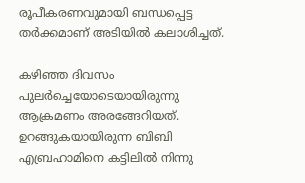രൂപീകരണവുമായി ബന്ധപ്പെട്ട തര്‍ക്കമാണ് അടിയില്‍ കലാശിച്ചത്.

കഴിഞ്ഞ ദിവസം പുലര്‍ച്ചെയോടെയായിരുന്നു ആക്രമണം അരങ്ങേറിയത്. ഉറങ്ങുകയായിരുന്ന ബിബി എബ്രഹാമിനെ കട്ടിലില്‍ നിന്നു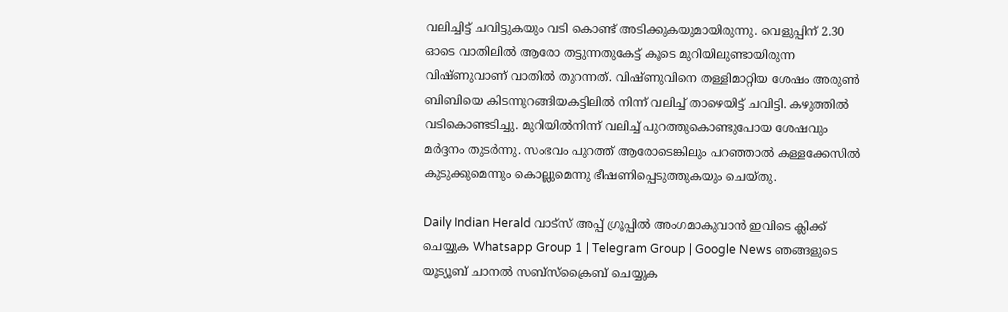വലിച്ചിട്ട് ചവിട്ടുകയും വടി കൊണ്ട് അടിക്കുകയുമായിരുന്നു. വെളുപ്പിന് 2.30 ഓടെ വാതിലില്‍ ആരോ തട്ടുന്നതുകേട്ട് കൂടെ മുറിയിലുണ്ടായിരുന്ന വിഷ്ണുവാണ് വാതില്‍ തുറന്നത്. വിഷ്ണുവിനെ തള്ളിമാറ്റിയ ശേഷം അരുണ്‍ ബിബിയെ കിടന്നുറങ്ങിയകട്ടിലില്‍ നിന്ന് വലിച്ച് താഴെയിട്ട് ചവിട്ടി. കഴുത്തില്‍ വടികൊണ്ടടിച്ചു. മുറിയില്‍നിന്ന് വലിച്ച് പുറത്തുകൊണ്ടുപോയ ശേഷവും മര്‍ദ്ദനം തുടര്‍ന്നു. സംഭവം പുറത്ത് ആരോടെങ്കിലും പറഞ്ഞാല്‍ കള്ളക്കേസില്‍ കുടുക്കുമെന്നും കൊല്ലുമെന്നു ഭീഷണിപ്പെടുത്തുകയും ചെയ്തു.

Daily Indian Herald വാട്സ് അപ്പ് ഗ്രൂപ്പിൽ അംഗമാകുവാൻ ഇവിടെ ക്ലിക്ക് ചെയ്യുക Whatsapp Group 1 | Telegram Group | Google News ഞങ്ങളുടെ യൂട്യൂബ് ചാനൽ സബ്സ്ക്രൈബ് ചെയ്യുക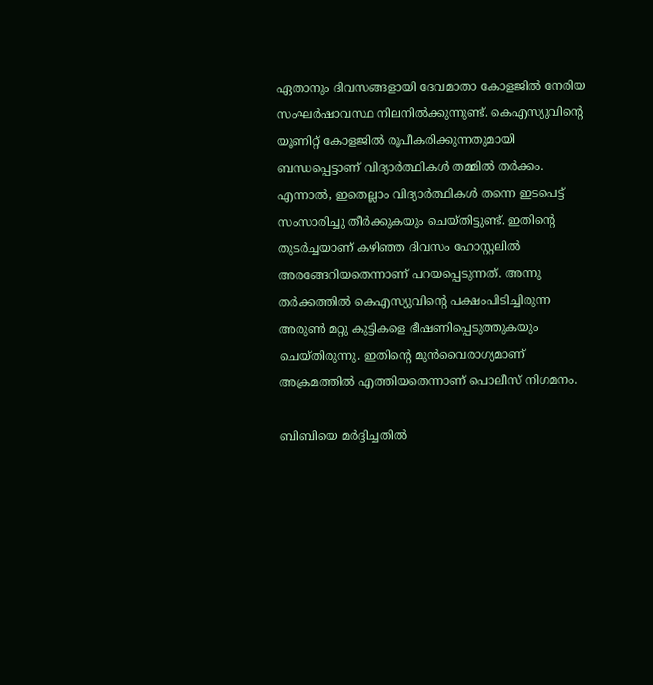ഏതാനും ദിവസങ്ങളായി ദേവമാതാ കോളജില്‍ നേരിയ സംഘര്‍ഷാവസ്ഥ നിലനില്‍ക്കുന്നുണ്ട്. കെഎസ്യുവിന്റെ യൂണിറ്റ് കോളജില്‍ രൂപീകരിക്കുന്നതുമായി ബന്ധപ്പെട്ടാണ് വിദ്യാര്‍ത്ഥികള്‍ തമ്മില്‍ തര്‍ക്കം. എന്നാല്‍, ഇതെല്ലാം വിദ്യാര്‍ത്ഥികള്‍ തന്നെ ഇടപെട്ട് സംസാരിച്ചു തീര്‍ക്കുകയും ചെയ്തിട്ടുണ്ട്. ഇതിന്റെ തുടര്‍ച്ചയാണ് കഴിഞ്ഞ ദിവസം ഹോസ്റ്റലില്‍ അരങ്ങേറിയതെന്നാണ് പറയപ്പെടുന്നത്. അന്നു തര്‍ക്കത്തില്‍ കെഎസ്യുവിന്റെ പക്ഷംപിടിച്ചിരുന്ന അരുണ്‍ മറ്റു കുട്ടികളെ ഭീഷണിപ്പെടുത്തുകയും ചെയ്തിരുന്നു. ഇതിന്റെ മുന്‍വൈരാഗ്യമാണ് അക്രമത്തില്‍ എത്തിയതെന്നാണ് പൊലീസ് നിഗമനം.

ബിബിയെ മര്‍ദ്ദിച്ചതില്‍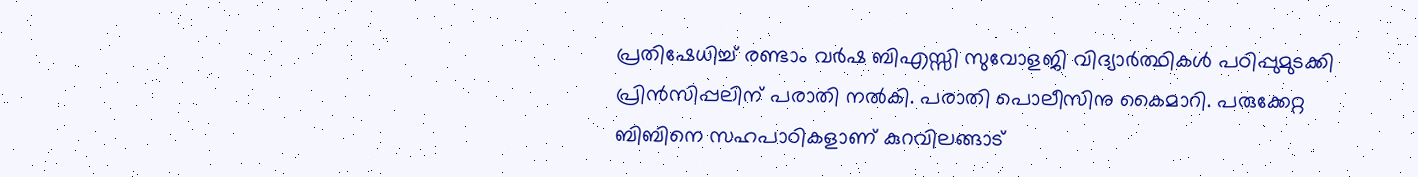പ്രതിഷേധിച്ച് രണ്ടാം വര്‍ഷ ബിഎസ്സി സുവോളജി വിദ്യാര്‍ത്ഥികള്‍ പഠിപ്പുമുടക്കി പ്രിന്‍സിപ്പലിന് പരാതി നല്‍കി. പരാതി പൊലീസിനു കൈമാറി. പരുക്കേറ്റ ബിബിനെ സഹപാഠികളാണ് കുറവിലങ്ങാട്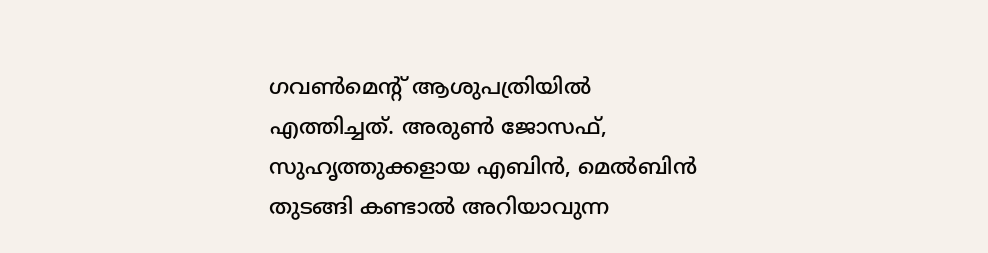ഗവണ്‍മെന്റ് ആശുപത്രിയില്‍ എത്തിച്ചത്. അരുണ്‍ ജോസഫ്, സുഹൃത്തുക്കളായ എബിന്‍, മെല്‍ബിന്‍ തുടങ്ങി കണ്ടാല്‍ അറിയാവുന്ന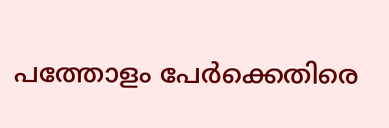പത്തോളം പേര്‍ക്കെതിരെ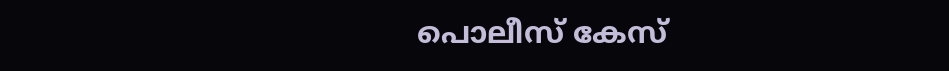പൊലീസ് കേസ്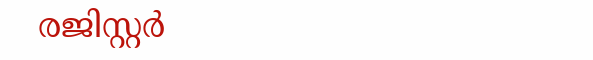രജിസ്റ്റര്‍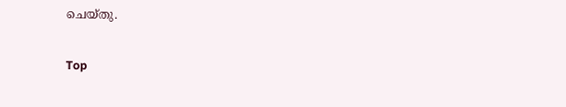ചെയ്തു.

Top